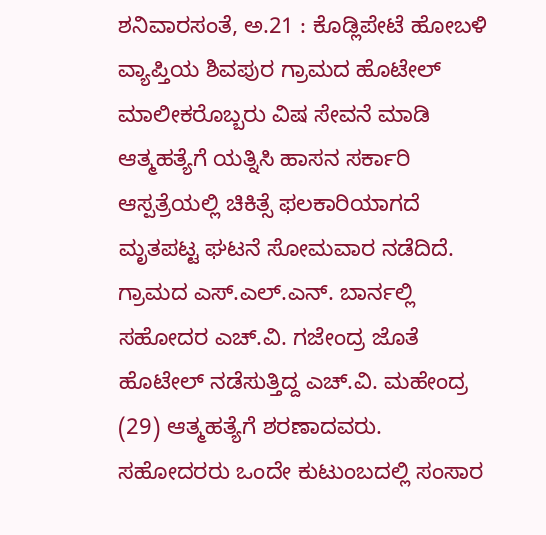ಶನಿವಾರಸಂತೆ, ಅ.21 : ಕೊಡ್ಲಿಪೇಟೆ ಹೋಬಳಿ ವ್ಯಾಪ್ತಿಯ ಶಿವಪುರ ಗ್ರಾಮದ ಹೊಟೇಲ್ ಮಾಲೀಕರೊಬ್ಬರು ವಿಷ ಸೇವನೆ ಮಾಡಿ ಆತ್ಮಹತ್ಯೆಗೆ ಯತ್ನಿಸಿ ಹಾಸನ ಸರ್ಕಾರಿ ಆಸ್ಪತ್ರೆಯಲ್ಲಿ ಚಿಕಿತ್ಸೆ ಫಲಕಾರಿಯಾಗದೆ ಮೃತಪಟ್ಟ ಘಟನೆ ಸೋಮವಾರ ನಡೆದಿದೆ.
ಗ್ರಾಮದ ಎಸ್.ಎಲ್.ಎನ್. ಬಾರ್ನಲ್ಲಿ ಸಹೋದರ ಎಚ್.ವಿ. ಗಜೇಂದ್ರ ಜೊತೆ ಹೊಟೇಲ್ ನಡೆಸುತ್ತಿದ್ದ ಎಚ್.ವಿ. ಮಹೇಂದ್ರ (29) ಆತ್ಮಹತ್ಯೆಗೆ ಶರಣಾದವರು. ಸಹೋದರರು ಒಂದೇ ಕುಟುಂಬದಲ್ಲಿ ಸಂಸಾರ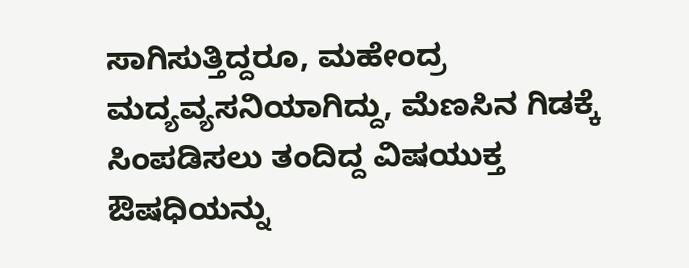ಸಾಗಿಸುತ್ತಿದ್ದರೂ, ಮಹೇಂದ್ರ ಮದ್ಯವ್ಯಸನಿಯಾಗಿದ್ದು, ಮೆಣಸಿನ ಗಿಡಕ್ಕೆ ಸಿಂಪಡಿಸಲು ತಂದಿದ್ದ ವಿಷಯುಕ್ತ ಔಷಧಿಯನ್ನು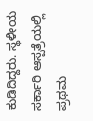ಕುಡಿದಿದ್ದರು. ಸ್ಥಳೀಯ ಸರ್ಕಾರಿ ಆಸ್ಪತ್ರೆಯಲ್ಲಿ ಪ್ರಥಮ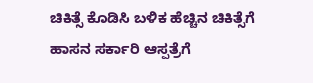ಚಿಕಿತ್ಸೆ ಕೊಡಿಸಿ ಬಳಿಕ ಹೆಚ್ಚಿನ ಚಿಕಿತ್ಸೆಗೆ ಹಾಸನ ಸರ್ಕಾರಿ ಆಸ್ಪತ್ರೆಗೆ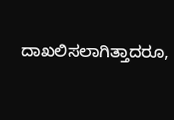ದಾಖಲಿಸಲಾಗಿತ್ತಾದರೂ,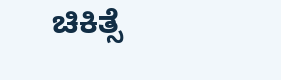ಚಿಕಿತ್ಸೆ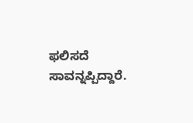ಫಲಿಸದೆ ಸಾವನ್ನಪ್ಪಿದ್ದಾರೆ.